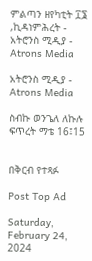ምልጣን ዘየካቲት ፲፮ ,ኪዳነምሕረት - አትሮንስ ሚዲያ - Atrons Media

አትሮንስ ሚዲያ - Atrons Media

ስብኩ ወንጌለ ለኩሉ ፍጥረት ማቴ 16፤15


በቅርብ የተጻፉ

Post Top Ad

Saturday, February 24, 2024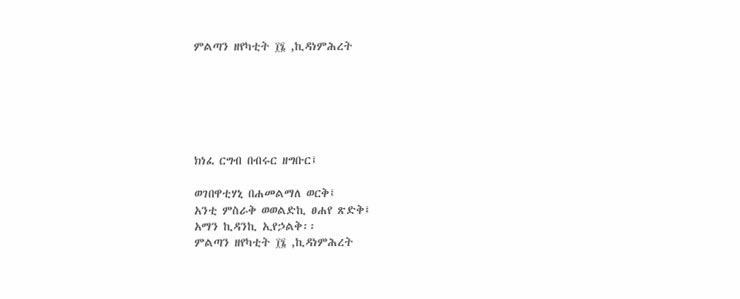ምልጣን ዘየካቲት ፲፮ ,ኪዳነምሕረት






ክነፈ ርግብ በብሩር ዘግቡር፤

ወገበዋቲሃኒ በሐመልማለ ወርቅ፤
አንቲ ምስራቅ ወወልድኪ ፀሐየ ጽድቅ፤
አማን ኪዳንኪ ኢየኃልቅ፡፡
ምልጣን ዘየካቲት ፲፮ ,ኪዳነምሕረት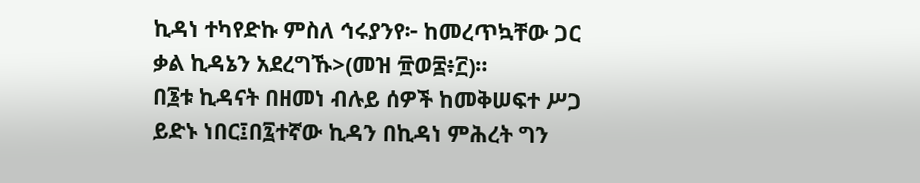ኪዳነ ተካየድኩ ምስለ ኅሩያንየ፦ ከመረጥኳቸው ጋር ቃል ኪዳኔን አደረግኹ>(መዝ ፹ወ፰፥፫)።
በ፮ቱ ኪዳናት በዘመነ ብሉይ ሰዎች ከመቅሠፍተ ሥጋ ይድኑ ነበር፤በ፯ተኛው ኪዳን በኪዳነ ምሕረት ግን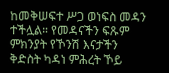ከመቅሠፍተ ሥጋ ወነፍስ መዳን ተችሏል። የመዳናችን ፍጹም ምክንያት የኾንሽ እናታችን ቅድስት ካዳነ ምሕረት ኾይ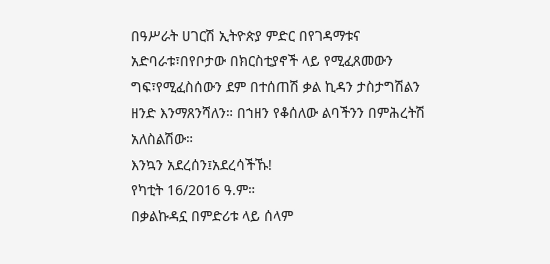በዓሥራት ሀገርሽ ኢትዮጵያ ምድር በየገዳማቱና አድባራቱ፣በየቦታው በክርስቲያኖች ላይ የሚፈጸመውን ግፍ፣የሚፈስሰውን ደም በተሰጠሽ ቃል ኪዳን ታስታግሽልን ዘንድ እንማጸንሻለን። በኀዘን የቆሰለው ልባችንን በምሕረትሽ አለስልሽው።
እንኳን አደረሰን፤አደረሳችኹ!
የካቲት 16/2016 ዓ.ም።
በቃልኩዳኗ በምድሪቱ ላይ ሰላም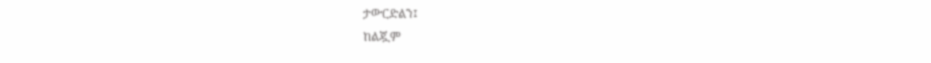ታውርድልን፤
ከልጇም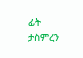ፊት ታስምረን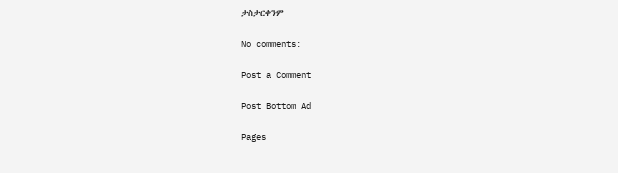ታስታርቀንም

No comments:

Post a Comment

Post Bottom Ad

Pages